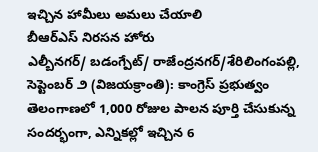ఇచ్చిన హామీలు అమలు చేయాలి
బీఆర్ఎస్ నిరసన హోరు
ఎల్బీనగర్/ బడంగ్పేట్/ రాజేంద్రనగర్/శేరిలింగంపల్లి, సెప్టెంబర్ ౨ (విజయక్రాంతి): కాంగ్రెస్ ప్రభుత్వం తెలంగాణలో 1,000 రోజుల పాలన పూర్తి చేసుకున్న సందర్భంగా, ఎన్నికల్లో ఇచ్చిన 6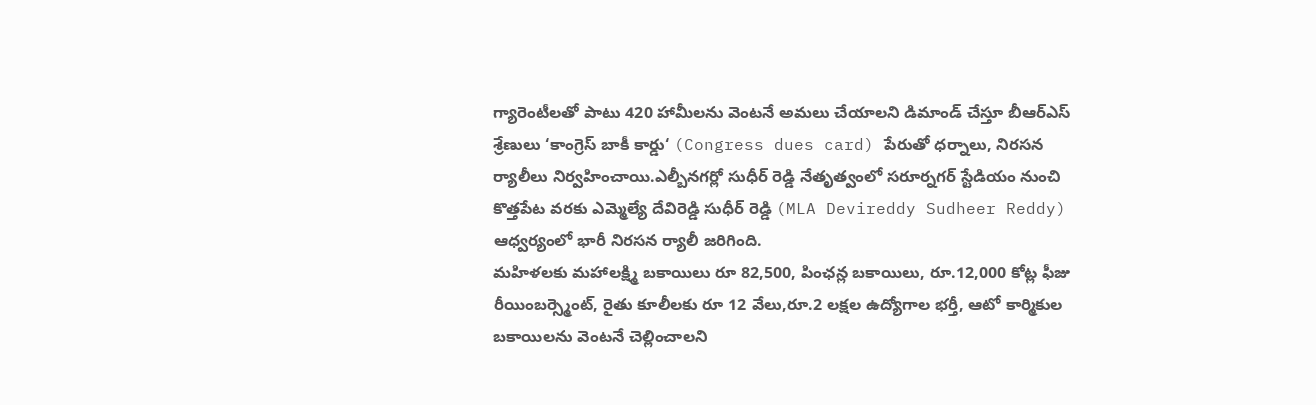గ్యారెంటీలతో పాటు 420 హామీలను వెంటనే అమలు చేయాలని డిమాండ్ చేస్తూ బీఆర్ఎస్ శ్రేణులు ‘కాంగ్రెస్ బాకీ కార్డు‘ (Congress dues card) పేరుతో ధర్నాలు, నిరసన ర్యాలీలు నిర్వహించాయి.ఎల్బీనగర్లో సుధీర్ రెడ్డి నేతృత్వంలో సరూర్నగర్ స్టేడియం నుంచి కొత్తపేట వరకు ఎమ్మెల్యే దేవిరెడ్డి సుధీర్ రెడ్డి (MLA Devireddy Sudheer Reddy) ఆధ్వర్యంలో భారీ నిరసన ర్యాలీ జరిగింది.
మహిళలకు మహాలక్ష్మి బకాయిలు రూ 82,500, పింఛన్ల బకాయిలు, రూ.12,000 కోట్ల ఫీజు రీయింబర్స్మెంట్, రైతు కూలీలకు రూ 12 వేలు,రూ.2 లక్షల ఉద్యోగాల భర్తీ, ఆటో కార్మికుల బకాయిలను వెంటనే చెల్లించాలని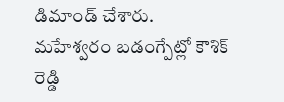డిమాండ్ చేశారు.
మహేశ్వరం బడంగ్పేట్లో కౌశిక్ రెడ్డి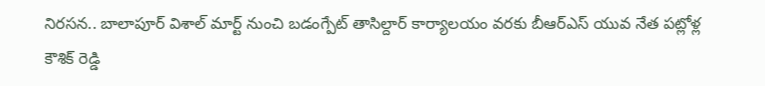నిరసన.. బాలాపూర్ విశాల్ మార్ట్ నుంచి బడంగ్పేట్ తాసిల్దార్ కార్యాలయం వరకు బీఆర్ఎస్ యువ నేత పట్లోళ్ల కౌశిక్ రెడ్డి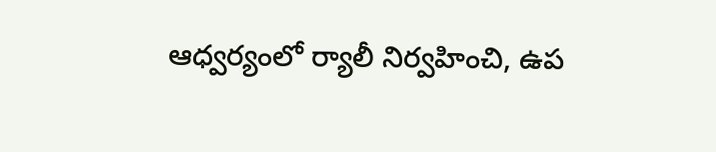ఆధ్వర్యంలో ర్యాలీ నిర్వహించి, ఉప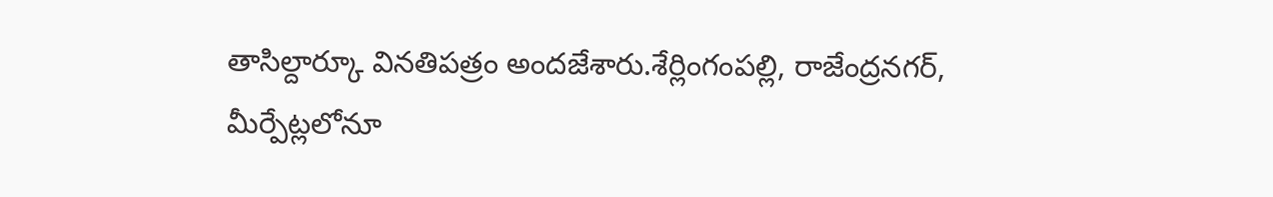తాసిల్దార్కూ వినతిపత్రం అందజేశారు.శేర్లింగంపల్లి, రాజేంద్రనగర్, మీర్పేట్లలోనూ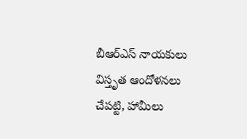బీఆర్ఎస్ నాయకులు విస్తృత ఆందోళనలు చేపట్టి, హామీలు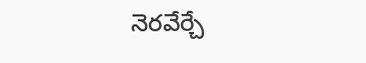నెరవేర్చే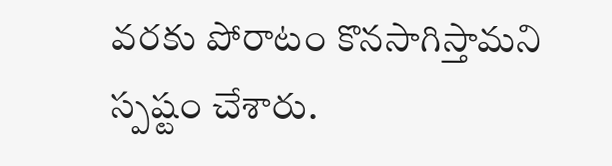వరకు పోరాటం కొనసాగిస్తామని స్పష్టం చేశారు.